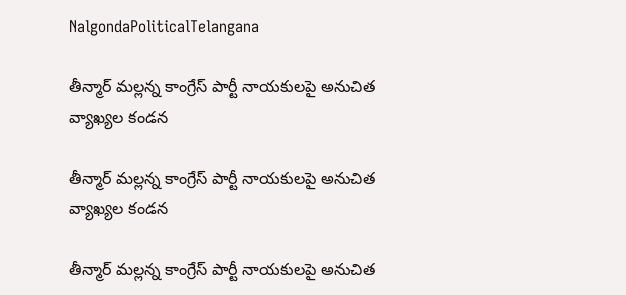NalgondaPoliticalTelangana

తీన్మార్ మల్లన్న కాంగ్రేస్ పార్టీ నాయకులపై అనుచిత వ్యాఖ్యల కండన

తీన్మార్ మల్లన్న కాంగ్రేస్ పార్టీ నాయకులపై అనుచిత వ్యాఖ్యల కండన

తీన్మార్ మల్లన్న కాంగ్రేస్ పార్టీ నాయకులపై అనుచిత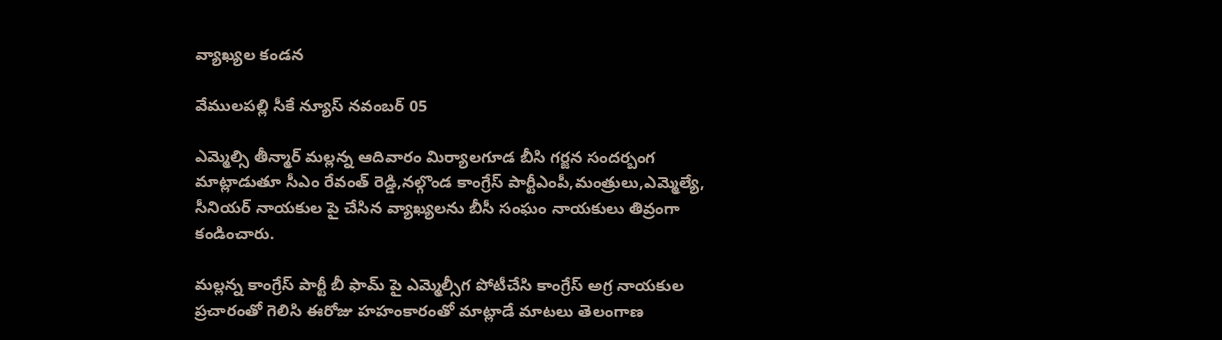వ్యాఖ్యల కండన

వేములపల్లి సీకే న్యూస్ నవంబర్ 05

ఎమ్మెల్సి తీన్మార్ మల్లన్న ఆదివారం మిర్యాలగూడ బీసి గర్జన సందర్బంగ మాట్లాడుతూ సీఎం రేవంత్ రెడ్డి,నల్గొండ కాంగ్రేస్ పార్టీఎంపీ,మంత్రులు,ఎమ్మెల్యే, సీనియర్ నాయకుల పై చేసిన వ్యాఖ్యలను బీసీ సంఘం నాయకులు తివ్రంగా కండించారు.

మల్లన్న కాంగ్రేస్ పార్టీ బీ ఫామ్ పై ఎమ్మెల్సీగ పోటీచేసి కాంగ్రేస్ అగ్ర నాయకుల ప్రచారంతో గెలిసి ఈరోజు హహంకారంతో మాట్లాడే మాటలు తెలంగాణ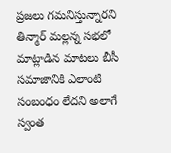ప్రజలు గమనిస్తున్నారని తిన్మార్ మల్లన్న సభలో మాట్లాడిన మాటలు బీసీ సమాజానికి ఎలాంటి సంబంధం లేదని అలాగే స్వంత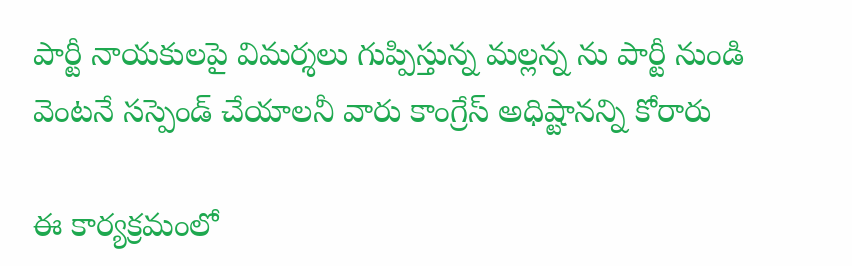పార్టీ నాయకులపై విమర్శలు గుప్పిస్తున్న మల్లన్న ను పార్టీ నుండి వెంటనే సస్పెండ్ చేయాలనీ వారు కాంగ్రేస్ అధిష్టానన్ని కోరారు

ఈ కార్యక్రమంలో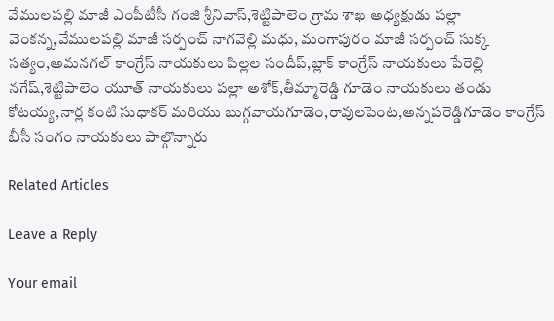వేములపల్లి మాజీ ఎంపీటీసీ గంజి శ్రీనివాస్,శెట్టిపాలెం గ్రామ శాఖ అధ్యక్షుడు పల్లా వెంకన్న,వేములపల్లి మాజీ సర్పంచ్ నాగవెల్లి మధు, మంగాపురం మాజీ సర్పంచ్ సుక్క సత్యం,అమనగల్ కాంగ్రేస్ నాయకులు పిల్లల సందీప్,బ్లాక్ కాంగ్రేస్ నాయకులు పేరెల్లి నగేష్,శెట్టిపాలెం యూత్ నాయకులు పల్లా అశోక్,తీమ్మారెడ్డి గూడెం నాయకులు తండు కోటయ్య,నార్ల కంటి సుధాకర్ మరియు బుగ్గవాయగూడెం,రావులపెంట,అన్నపరెడ్డిగూడెం కాంగ్రేస్ బీసీ సంగం నాయకులు పాల్గొన్నారు

Related Articles

Leave a Reply

Your email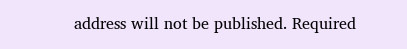address will not be published. Required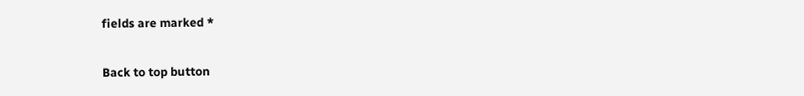fields are marked *

Back to top button